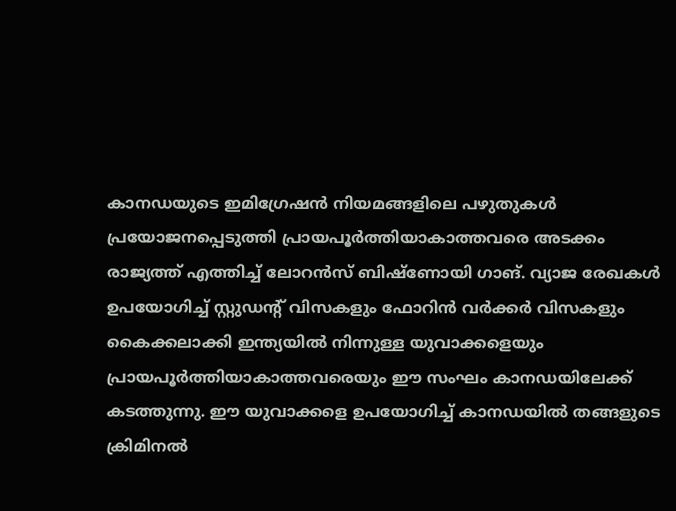കാനഡയുടെ ഇമിഗ്രേഷൻ നിയമങ്ങളിലെ പഴുതുകൾ പ്രയോജനപ്പെടുത്തി പ്രായപൂർത്തിയാകാത്തവരെ അടക്കം രാജ്യത്ത് എത്തിച്ച് ലോറൻസ് ബിഷ്ണോയി ഗാങ്. വ്യാജ രേഖകൾ ഉപയോഗിച്ച് സ്റ്റുഡൻ്റ് വിസകളും ഫോറിൻ വർക്കർ വിസകളും കൈക്കലാക്കി ഇന്ത്യയിൽ നിന്നുള്ള യുവാക്കളെയും പ്രായപൂർത്തിയാകാത്തവരെയും ഈ സംഘം കാനഡയിലേക്ക് കടത്തുന്നു. ഈ യുവാക്കളെ ഉപയോഗിച്ച് കാനഡയിൽ തങ്ങളുടെ ക്രിമിനൽ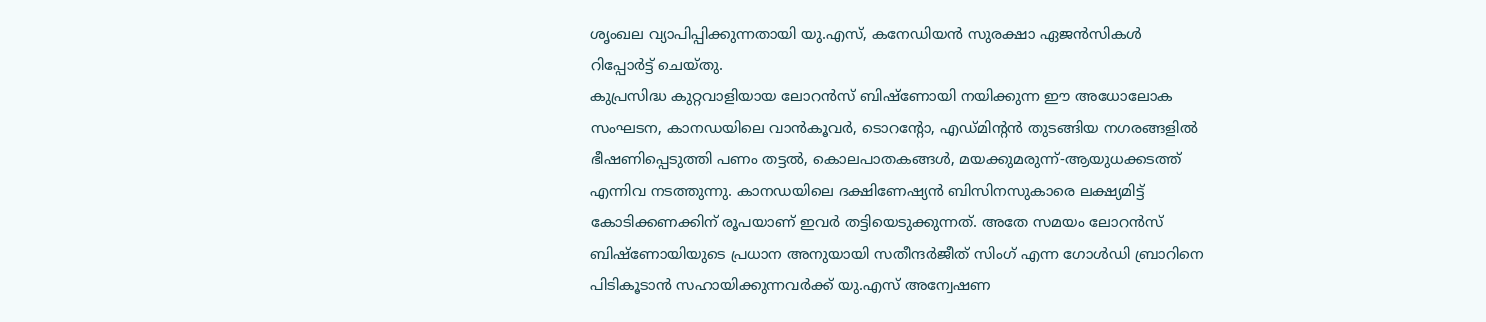ശൃംഖല വ്യാപിപ്പിക്കുന്നതായി യു.എസ്, കനേഡിയൻ സുരക്ഷാ ഏജൻസികൾ റിപ്പോർട്ട് ചെയ്തു.
കുപ്രസിദ്ധ കുറ്റവാളിയായ ലോറൻസ് ബിഷ്ണോയി നയിക്കുന്ന ഈ അധോലോക സംഘടന, കാനഡയിലെ വാൻകൂവർ, ടൊറൻ്റോ, എഡ്മിന്റൻ തുടങ്ങിയ നഗരങ്ങളിൽ ഭീഷണിപ്പെടുത്തി പണം തട്ടൽ, കൊലപാതകങ്ങൾ, മയക്കുമരുന്ന്-ആയുധക്കടത്ത് എന്നിവ നടത്തുന്നു. കാനഡയിലെ ദക്ഷിണേഷ്യൻ ബിസിനസുകാരെ ലക്ഷ്യമിട്ട് കോടിക്കണക്കിന് രൂപയാണ് ഇവർ തട്ടിയെടുക്കുന്നത്. അതേ സമയം ലോറൻസ് ബിഷ്ണോയിയുടെ പ്രധാന അനുയായി സതീന്ദർജീത് സിംഗ് എന്ന ഗോൾഡി ബ്രാറിനെ പിടികൂടാൻ സഹായിക്കുന്നവർക്ക് യു.എസ് അന്വേഷണ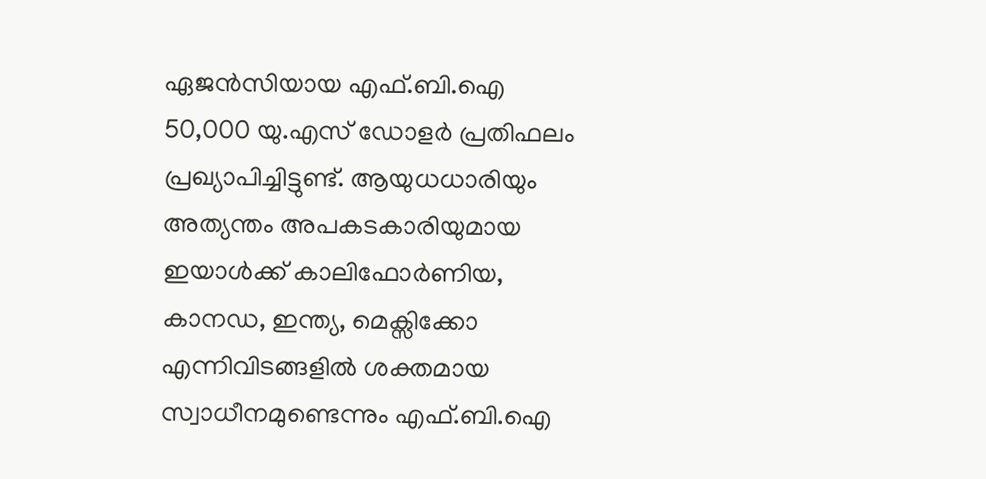ഏജൻസിയായ എഫ്.ബി.ഐ 50,000 യു.എസ് ഡോളർ പ്രതിഫലം പ്രഖ്യാപിച്ചിട്ടുണ്ട്. ആയുധധാരിയും അത്യന്തം അപകടകാരിയുമായ ഇയാൾക്ക് കാലിഫോർണിയ, കാനഡ, ഇന്ത്യ, മെക്സിക്കോ എന്നിവിടങ്ങളിൽ ശക്തമായ സ്വാധീനമുണ്ടെന്നും എഫ്.ബി.ഐ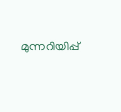മുന്നറിയിപ്പ്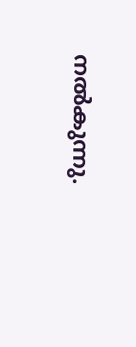നൽകുന്നു.